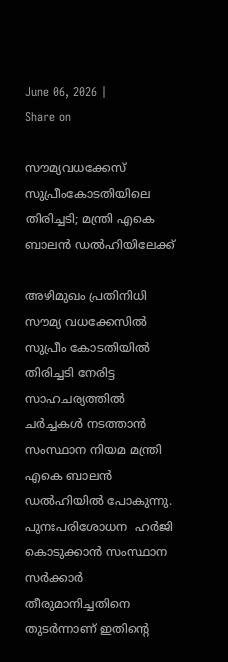June 06, 2026 |
Share on

സൗമ്യവധക്കേസ് സുപ്രീംകോടതിയിലെ തിരിച്ചടി; മന്ത്രി എകെ ബാലന്‍ ഡല്‍ഹിയിലേക്ക്

അഴിമുഖം പ്രതിനിധി സൗമ്യ വധക്കേസില്‍ സുപ്രീം കോടതിയില്‍ തിരിച്ചടി നേരിട്ട സാഹചര്യത്തില്‍  ചര്‍ച്ചകള്‍ നടത്താന്‍ സംസ്ഥാന നിയമ മന്ത്രി എകെ ബാലന്‍ ഡല്‍ഹിയില്‍ പോകുന്നു. പുനഃപരിശോധന  ഹര്‍ജി കൊടുക്കാന്‍ സംസ്ഥാന സര്‍ക്കാര്‍ തീരുമാനിച്ചതിനെ തുടര്‍ന്നാണ് ഇതിന്‍റെ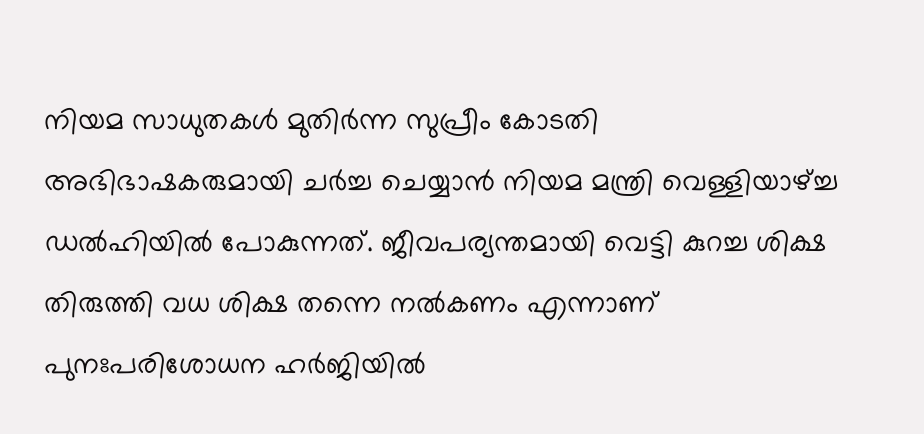നിയമ സാധുതകള്‍ മുതിര്‍ന്ന സുപ്രീം കോടതി അഭിഭാഷകരുമായി ചര്‍ച്ച ചെയ്യാന്‍ നിയമ മന്ത്രി വെള്ളിയാഴ്ച്ച ഡല്‍ഹിയില്‍ പോകുന്നത്. ജീവപര്യന്തമായി വെട്ടി കുറച്ച ശിക്ഷ തിരുത്തി വധ ശിക്ഷ തന്നെ നല്‍കണം എന്നാണ് പുനഃപരിശോധന ഹര്‍ജിയില്‍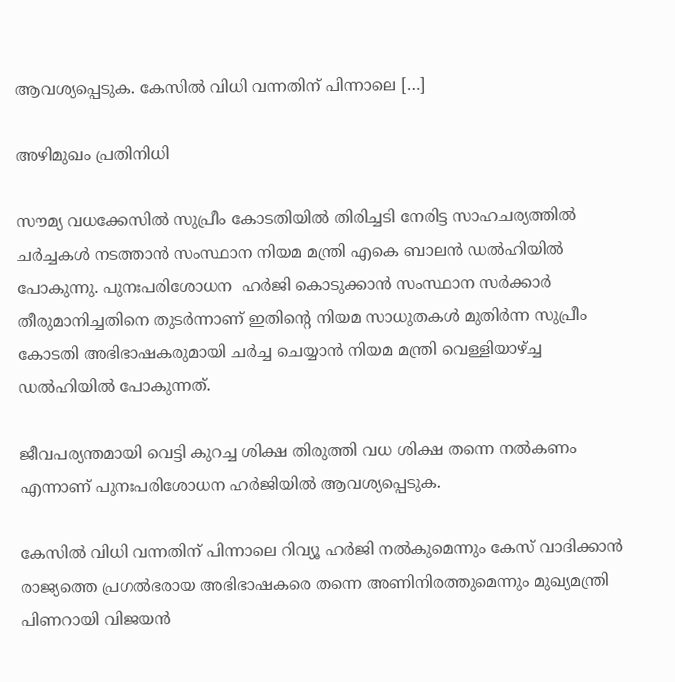ആവശ്യപ്പെടുക. കേസില്‍ വിധി വന്നതിന് പിന്നാലെ […]

അഴിമുഖം പ്രതിനിധി

സൗമ്യ വധക്കേസില്‍ സുപ്രീം കോടതിയില്‍ തിരിച്ചടി നേരിട്ട സാഹചര്യത്തില്‍  ചര്‍ച്ചകള്‍ നടത്താന്‍ സംസ്ഥാന നിയമ മന്ത്രി എകെ ബാലന്‍ ഡല്‍ഹിയില്‍ പോകുന്നു. പുനഃപരിശോധന  ഹര്‍ജി കൊടുക്കാന്‍ സംസ്ഥാന സര്‍ക്കാര്‍ തീരുമാനിച്ചതിനെ തുടര്‍ന്നാണ് ഇതിന്‍റെ നിയമ സാധുതകള്‍ മുതിര്‍ന്ന സുപ്രീം കോടതി അഭിഭാഷകരുമായി ചര്‍ച്ച ചെയ്യാന്‍ നിയമ മന്ത്രി വെള്ളിയാഴ്ച്ച ഡല്‍ഹിയില്‍ പോകുന്നത്.

ജീവപര്യന്തമായി വെട്ടി കുറച്ച ശിക്ഷ തിരുത്തി വധ ശിക്ഷ തന്നെ നല്‍കണം എന്നാണ് പുനഃപരിശോധന ഹര്‍ജിയില്‍ ആവശ്യപ്പെടുക.

കേസില്‍ വിധി വന്നതിന് പിന്നാലെ റിവ്യൂ ഹര്‍ജി നല്‍കുമെന്നും കേസ് വാദിക്കാന്‍ രാജ്യത്തെ പ്രഗല്‍ഭരായ അഭിഭാഷകരെ തന്നെ അണിനിരത്തുമെന്നും മുഖ്യമന്ത്രി പിണറായി വിജയന്‍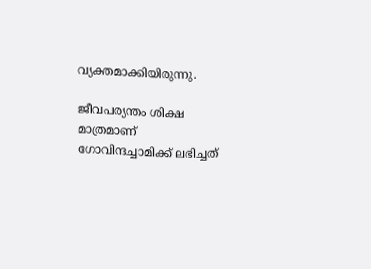വ്യക്തമാക്കിയിരുന്നു.

ജീവപര്യന്തം ശിക്ഷ മാത്രമാണ്  ഗോവിന്ദച്ചാമിക്ക് ലഭിച്ചത്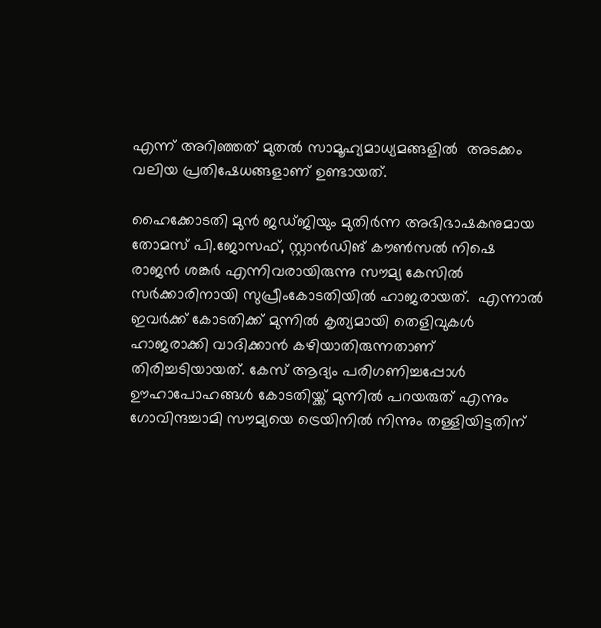എന്ന് അറിഞ്ഞത് മുതല്‍ സാമൂഹ്യമാധ്യമങ്ങളില്‍  അടക്കം വലിയ പ്രതിഷേധങ്ങളാണ് ഉണ്ടായത്.

ഹൈക്കോടതി മുന്‍ ജഡ്ജിയും മുതിര്‍ന്ന അഭിഭാഷകനുമായ തോമസ് പി.ജോസഫ്, സ്റ്റാന്‍ഡിങ് കൗണ്‍സല്‍ നിഷെ രാജന്‍ ശങ്കര്‍ എന്നിവരായിരുന്നു സൗമ്യ കേസില്‍ സര്‍ക്കാരിനായി സുപ്രീംകോടതിയില്‍ ഹാജരായത്.  എന്നാല്‍ ഇവര്‍ക്ക് കോടതിക്ക് മുന്നില്‍ കൃത്യമായി തെളിവുകള്‍ ഹാജരാക്കി വാദിക്കാന്‍ കഴിയാതിരുന്നതാണ് തിരിച്ചടിയായത്. കേസ് ആദ്യം പരിഗണിച്ചപ്പോള്‍ ഊഹാപോഹങ്ങള്‍ കോടതിയ്ക്ക് മുന്നില്‍ പറയരുത് എന്നും ഗോവിന്ദച്ചാമി സൗമ്യയെ ട്രെയിനില്‍ നിന്നും തള്ളിയിട്ടതിന്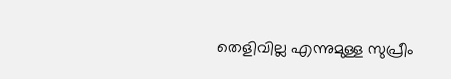തെളിവില്ല എന്നുമുള്ള സുപ്രീം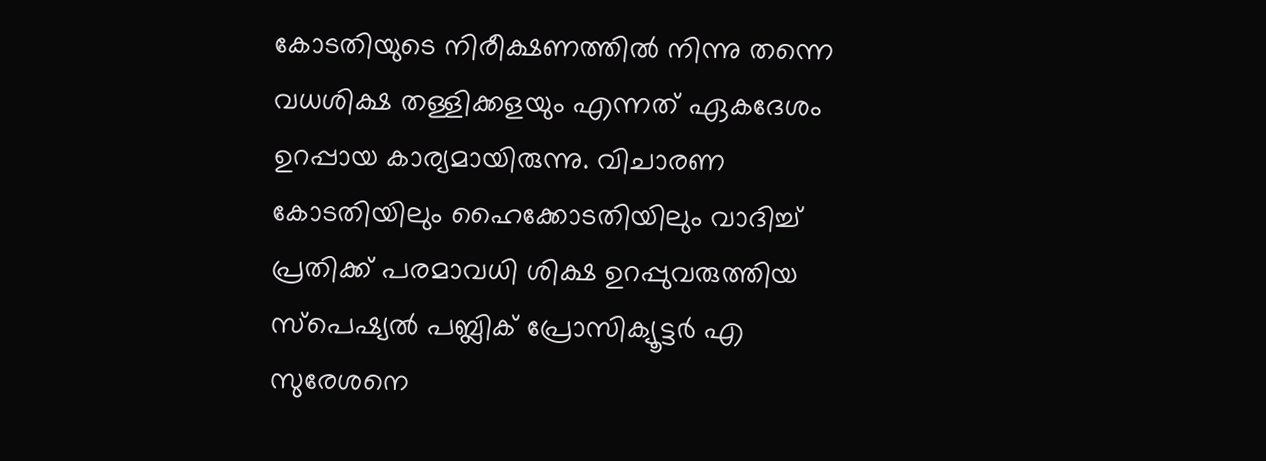കോടതിയുടെ നിരീക്ഷണത്തില്‍ നിന്നു തന്നെ വധശിക്ഷ തള്ളിക്കളയും എന്നത് ഏകദേശം ഉറപ്പായ കാര്യമായിരുന്നു. വിചാരണ കോടതിയിലും ഹൈക്കോടതിയിലും വാദിച്ച് പ്രതിക്ക് പരമാവധി ശിക്ഷ ഉറപ്പുവരുത്തിയ സ്‌പെഷ്യല്‍ പബ്ലിക് പ്രോസിക്യൂട്ടര്‍ എ സുരേശനെ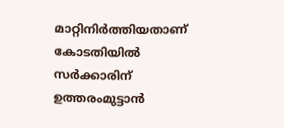മാറ്റിനിര്‍ത്തിയതാണ് കോടതിയില്‍ സര്‍ക്കാരിന് ഉത്തരംമുട്ടാന്‍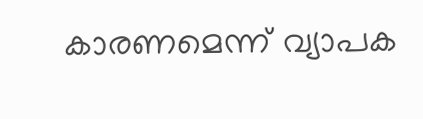കാരണമെന്ന് വ്യാപക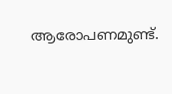ആരോപണമുണ്ട്.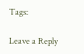Tags:

Leave a Reply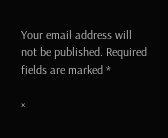Your email address will not be published. Required fields are marked *

×